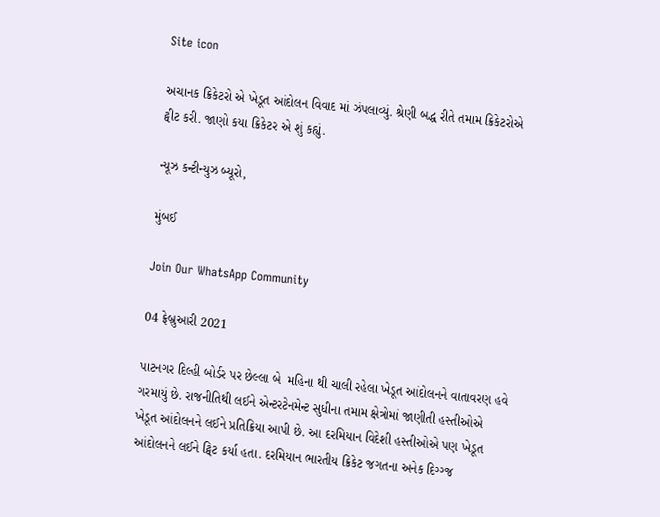Site icon

અચાનક ક્રિકેટરો એ ખેડૂત આંદોલન વિવાદ માં ઝંપલાવ્યું. શ્રેણી બદ્ધ રીતે તમામ ક્રિકેટરોએ ટ્વીટ કરી. જાણો કયા ક્રિકેટર એ શું કહ્યું.

ન્યૂઝ કન્ટીન્યુઝ બ્યૂરો,

મુંબઈ

Join Our WhatsApp Community

04 ફ્રેબ્રુઆરી 2021

પાટનગર દિલ્હી બોર્ડર પર છેલ્લા બે  મહિના થી ચાલી રહેલા ખેડૂત આંદોલનને વાતાવરણ હવે ગરમાયું છે. રાજનીતિથી લઈને એન્ટરટેનમેન્ટ સુધીના તમામ ક્ષેત્રોમાં જાણીતી હસ્તીઓએ ખેડૂત આંદોલનને લઈને પ્રતિક્રિયા આપી છે. આ દરમિયાન વિદેશી હસ્તીઓએ પણ ખેડૂત આંદોલનને લઈને ટ્વિટ કર્યા હતા. દરમિયાન ભારતીય ક્રિકેટ જગતના અનેક દિગ્ગ્જ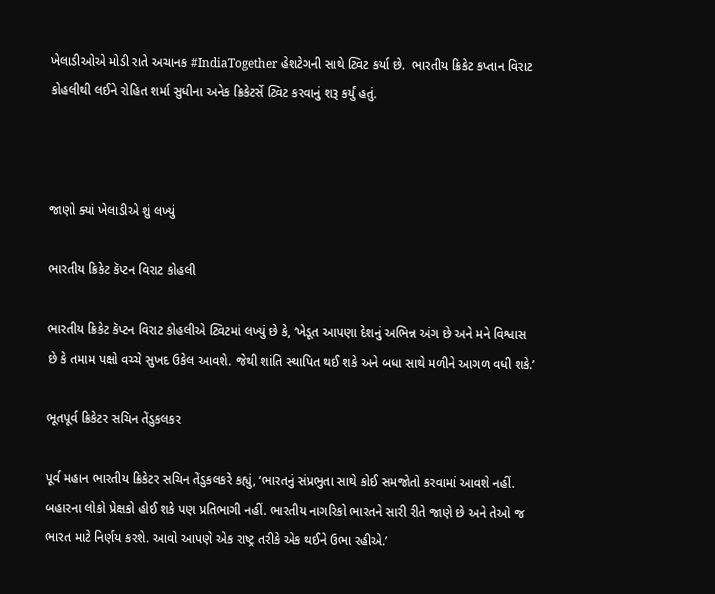ખેલાડીઓએ મોડી રાતે અચાનક #IndiaTogether હેશટેગની સાથે ટ્વિટ કર્યા છે.  ભારતીય ક્રિકેટ કપ્તાન વિરાટ કોહલીથી લઈને રોહિત શર્મા સુધીના અનેક ક્રિકેટર્સે ટ્વિટ કરવાનું શરૂ કર્યું હતું.



જાણો ક્યાં ખેલાડીએ શું લખ્યું

ભારતીય ક્રિકેટ કૅપ્ટન વિરાટ કોહલી

ભારતીય ક્રિકેટ કૅપ્ટન વિરાટ કોહલીએ ટ્વિટમાં લખ્યું છે કે, ‘ખેડૂત આપણા દેશનું અભિન્ન અંગ છે અને મને વિશ્વાસ છે કે તમામ પક્ષો વચ્ચે સુખદ ઉકેલ આવશે. જેથી શાંતિ સ્થાપિત થઈ શકે અને બધા સાથે મળીને આગળ વધી શકે.’

ભૂતપૂર્વ ક્રિકેટર સચિન તેંડુકલકર

પૂર્વ મહાન ભારતીય ક્રિકેટર સચિન તેંડુકલકરે કહ્યું, ‘ભારતનું સંપ્રભુતા સાથે કોઈ સમજોતો કરવામાં આવશે નહીં. બહારના લોકો પ્રેક્ષકો હોઈ શકે પણ પ્રતિભાગી નહીં. ભારતીય નાગરિકો ભારતને સારી રીતે જાણે છે અને તેઓ જ ભારત માટે નિર્ણય કરશે. આવો આપણે એક રાષ્ટ્ર તરીકે એક થઈને ઉભા રહીએ.’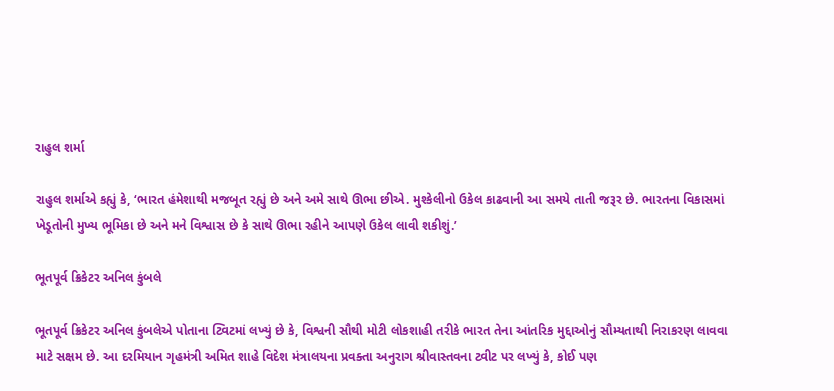રાહુલ શર્મા

રાહુલ શર્માએ કહ્યું કે, ‘ભારત હંમેશાથી મજબૂત રહ્યું છે અને અમે સાથે ઊભા છીએ. મુશ્કેલીનો ઉકેલ કાઢવાની આ સમયે તાતી જરૂર છે. ભારતના વિકાસમાં ખેડૂતોની મુખ્ય ભૂમિકા છે અને મને વિશ્વાસ છે કે સાથે ઊભા રહીને આપણે ઉકેલ લાવી શકીશું.’

ભૂતપૂર્વ ક્રિકેટર અનિલ કુંબલે

ભૂતપૂર્વ ક્રિકેટર અનિલ કુંબલેએ પોતાના ટ્વિટમાં લખ્યું છે કે, વિશ્વની સૌથી મોટી લોકશાહી તરીકે ભારત તેના આંતરિક મુદ્દાઓનું સૌમ્યતાથી નિરાકરણ લાવવા માટે સક્ષમ છે. આ દરમિયાન ગૃહમંત્રી અમિત શાહે વિદેશ મંત્રાલયના પ્રવક્તા અનુરાગ શ્રીવાસ્તવના ટ્વીટ પર લખ્યું કે, કોઈ પણ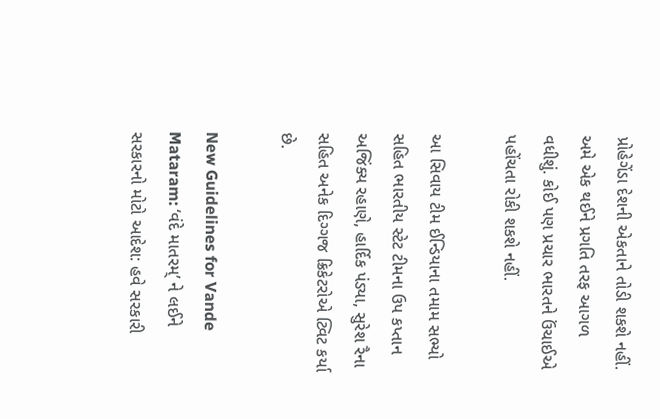પ્રોહેગેંડા દેશની એકતાને તોડી શકશે નહીં. અમે એક થઈને પ્રગતિ તરફ આગળ વધીશું. કોઈ પણ પ્રચાર ભારતને ઉંચાઈએ પહોંચતા રોકી શકશે નહીં.

આ સિવાય ટીમ ઈન્ડિયાના તમામ સભ્યો સહિત ભારતીય સ્ટેટ ટીમના ઉપ કપ્તાન અજિંક્ય રહાણે, હાર્દિક પંડ્યા, સુરેશ રૈના સહિત અનેક દિગ્ગજ ક્રિકેટરોએ ટ્વિટ કર્યા છે.

New Guidelines for Vande Mataram: ‘વંદે માતરમ્’ ને લઈને સરકારનો મોટો આદેશ: હવે સરકારી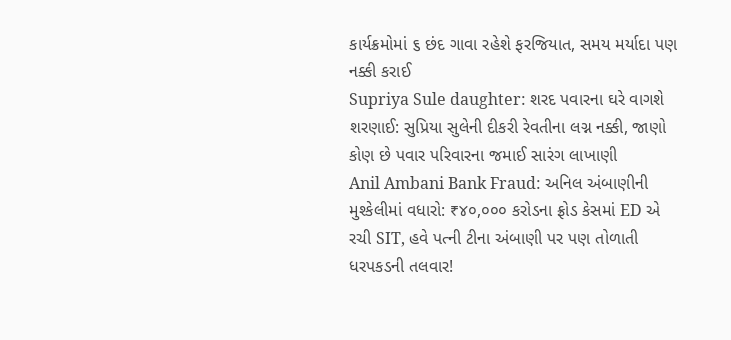કાર્યક્રમોમાં ૬ છંદ ગાવા રહેશે ફરજિયાત, સમય મર્યાદા પણ નક્કી કરાઈ
Supriya Sule daughter: શરદ પવારના ઘરે વાગશે શરણાઈ: સુપ્રિયા સુલેની દીકરી રેવતીના લગ્ન નક્કી, જાણો કોણ છે પવાર પરિવારના જમાઈ સારંગ લાખાણી
Anil Ambani Bank Fraud: અનિલ અંબાણીની મુશ્કેલીમાં વધારો: ₹૪૦,૦૦૦ કરોડના ફ્રોડ કેસમાં ED એ રચી SIT, હવે પત્ની ટીના અંબાણી પર પણ તોળાતી ધરપકડની તલવાર!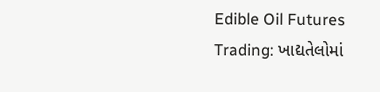Edible Oil Futures Trading: ખાદ્યતેલોમાં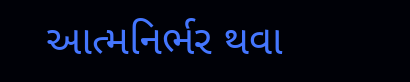આત્મનિર્ભર થવા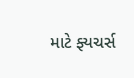માટે ફ્યચર્સ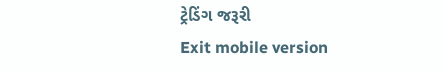ટ્રેડિંગ જરૂરી
Exit mobile version